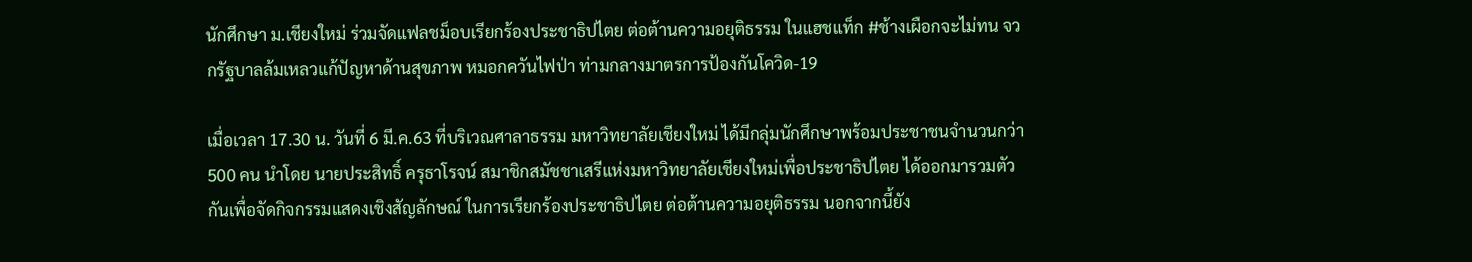นักศึกษา ม.เชียงใหม่ ร่วมจัดแฟลชม็อบเรียกร้องประชาธิปไตย ต่อต้านความอยุติธรรม ในแฮชแท็ก #ช้างเผือกจะไม่ทน จวกรัฐบาลล้มเหลวแก้ปัญหาด้านสุขภาพ หมอกควันไฟป่า ท่ามกลางมาตรการป้องกันโควิด-19

เมื่อเวลา 17.30 น. วันที่ 6 มี.ค.63 ที่บริเวณศาลาธรรม มหาวิทยาลัยเชียงใหม่ ได้มีกลุ่มนักศึกษาพร้อมประชาชนจำนวนกว่า 500 คน นำโดย นายประสิทธิ์ ครุธาโรจน์ สมาชิกสมัชชาเสรีแห่งมหาวิทยาลัยเชียงใหม่เพื่อประชาธิปไตย ได้ออกมารวมตัวกันเพื่อจัดกิจกรรมแสดงเชิงสัญลักษณ์ ในการเรียกร้องประชาธิปไตย ต่อต้านความอยุติธรรม นอกจากนี้ยัง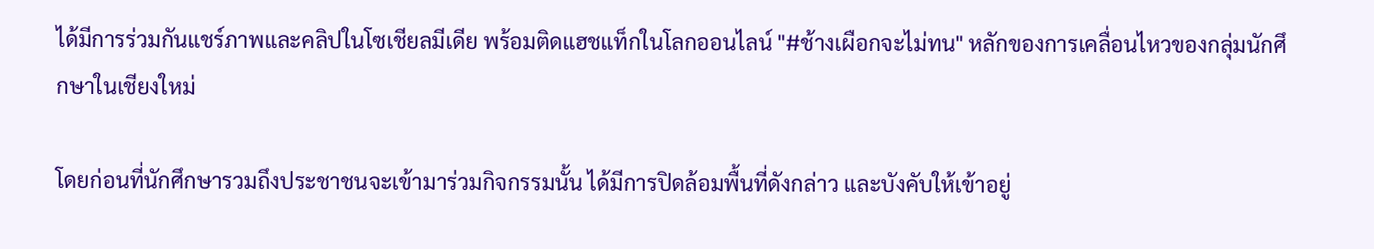ได้มีการร่วมกันแชร์ภาพและคลิปในโซเชียลมีเดีย พร้อมติดแฮชแท็กในโลกออนไลน์ "#ช้างเผือกจะไม่ทน" หลักของการเคลื่อนไหวของกลุ่มนักศึกษาในเชียงใหม่

โดยก่อนที่นักศึกษารวมถึงประชาชนจะเข้ามาร่วมกิจกรรมนั้น ได้มีการปิดล้อมพื้นที่ดังกล่าว และบังคับให้เข้าอยู่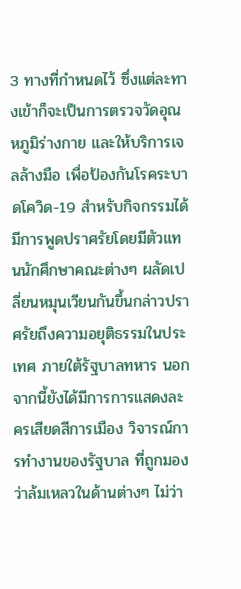3 ทางที่กำหนดไว้ ซึ่งแต่ละทางเข้าก็จะเป็นการตรวจวัดอุณหภูมิร่างกาย และให้บริการเจลล้างมือ เพื่อป้องกันโรคระบาดโควิด-19 สำหรับกิจกรรมได้มีการพูดปราศรัยโดยมีตัวแทนนักศึกษาคณะต่างๆ ผลัดเปลี่ยนหมุนเวียนกันขึ้นกล่าวปราศรัยถึงความอยุติธรรมในประเทศ ภายใต้รัฐบาลทหาร นอกจากนี้ยังได้มีการการแสดงละครเสียดสีการเมือง วิจารณ์การทำงานของรัฐบาล ที่ถูกมองว่าล้มเหลวในด้านต่างๆ ไม่ว่า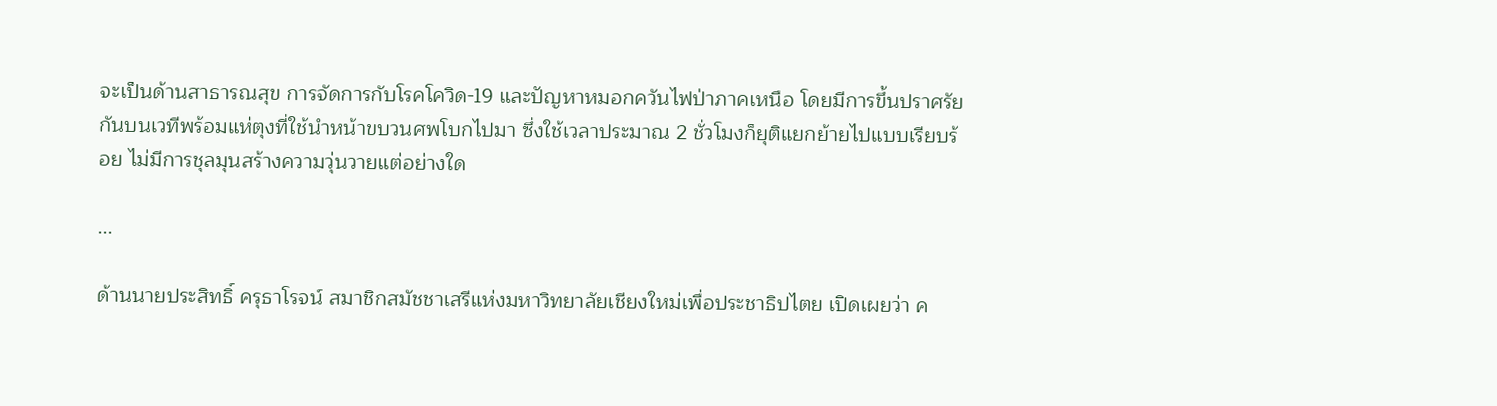จะเป็นด้านสาธารณสุข การจัดการกับโรคโควิด-19 และปัญหาหมอกควันไฟป่าภาคเหนือ โดยมีการขึ้นปราศรัยกันบนเวทีพร้อมแห่ตุงที่ใช้นำหน้าขบวนศพโบกไปมา ซึ่งใช้เวลาประมาณ 2 ชั่วโมงก็ยุติแยกย้ายไปแบบเรียบร้อย ไม่มีการชุลมุนสร้างความวุ่นวายแต่อย่างใด

...

ด้านนายประสิทธิ์ ครุธาโรจน์ สมาชิกสมัชชาเสรีแห่งมหาวิทยาลัยเชียงใหม่เพื่อประชาธิปไตย เปิดเผยว่า ค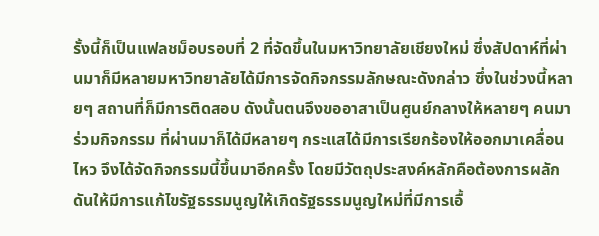รั้งนี้ก็เป็นแฟลชม็อบรอบที่ 2 ที่จัดขึ้นในมหาวิทยาลัยเชียงใหม่ ซึ่งสัปดาห์ที่ผ่านมาก็มีหลายมหาวิทยาลัยได้มีการจัดกิจกรรมลักษณะดังกล่าว ซึ่งในช่วงนี้หลายๆ สถานที่ก็มีการติดสอบ ดังนั้นตนจึงขออาสาเป็นศูนย์กลางให้หลายๆ คนมาร่วมกิจกรรม ที่ผ่านมาก็ได้มีหลายๆ กระแสได้มีการเรียกร้องให้ออกมาเคลื่อนไหว จึงได้จัดกิจกรรมนี้ขึ้นมาอีกครั้ง โดยมีวัตถุประสงค์หลักคือต้องการผลักดันให้มีการแก้ไขรัฐธรรมนูญให้เกิดรัฐธรรมนูญใหม่ที่มีการเอื้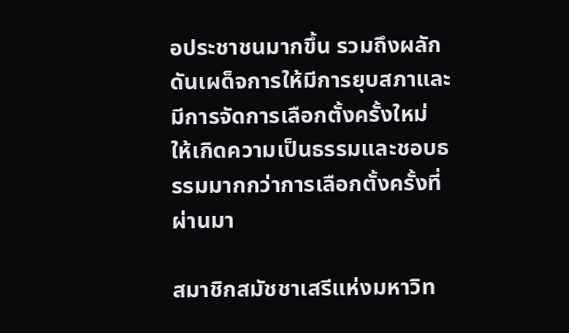อประชาชนมากขึ้น รวมถึงผลักดันเผด็จการให้มีการยุบสภาและมีการจัดการเลือกตั้งครั้งใหม่ ให้เกิดความเป็นธรรมและชอบธรรมมากกว่าการเลือกตั้งครั้งที่ผ่านมา

สมาชิกสมัชชาเสรีแห่งมหาวิท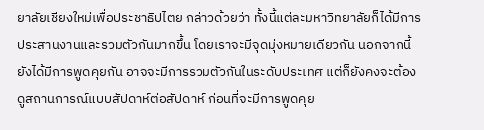ยาลัยเชียงใหม่เพื่อประชาธิปไตย กล่าวด้วยว่า ทั้งนี้แต่ละมหาวิทยาลัยก็ได้มีการประสานงานและรวมตัวกันมากขึ้น โดยเราจะมีจุดมุ่งหมายเดียวกัน นอกจากนี้ยังได้มีการพูดคุยกัน อาจจะมีการรวมตัวกันในระดับประเทศ แต่ก็ยังคงจะต้องดูสถานการณ์แบบสัปดาห์ต่อสัปดาห์ ก่อนที่จะมีการพูดคุย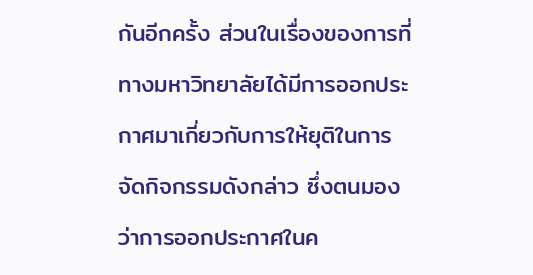กันอีกครั้ง ส่วนในเรื่องของการที่ทางมหาวิทยาลัยได้มีการออกประกาศมาเกี่ยวกับการให้ยุติในการจัดกิจกรรมดังกล่าว ซึ่งตนมองว่าการออกประกาศในค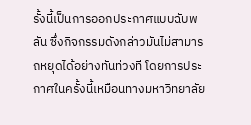รั้งนี้เป็นการออกประกาศแบบฉับพลัน ซึ่งกิจกรรมดังกล่าวมันไม่สามารถหยุดได้อย่างทันท่วงที โดยการประกาศในครั้งนี้เหมือนทางมหาวิทยาลัย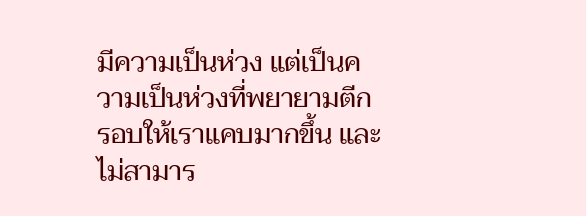มีความเป็นห่วง แต่เป็นความเป็นห่วงที่พยายามตีกรอบให้เราแคบมากขึ้น และไม่สามาร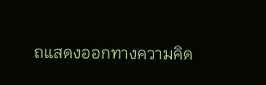ถแสดงออกทางความคิด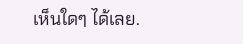เห็นใดๆ ได้เลย.